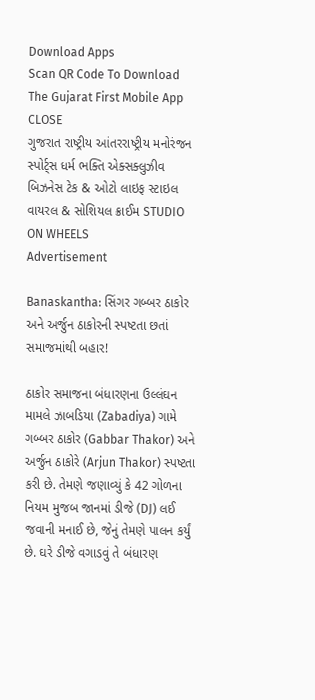Download Apps
Scan QR Code To Download The Gujarat First Mobile App CLOSE
ગુજરાત રાષ્ટ્રીય આંતરરાષ્ટ્રીય મનોરંજન સ્પોર્ટ્સ ધર્મ ભક્તિ એક્સક્લુઝીવ બિઝનેસ ટેક & ઓટો લાઇફ સ્ટાઇલ વાયરલ & સોશિયલ ક્રાઈમ STUDIO ON WHEELS
Advertisement

Banaskantha: સિંગર ગબ્બર ઠાકોર અને અર્જુન ઠાકોરની સ્પષ્ટતા છતાં સમાજમાંથી બહાર!

ઠાકોર સમાજના બંધારણના ઉલ્લંઘન મામલે ઝાબડિયા (Zabadiya) ગામે ગબ્બર ઠાકોર (Gabbar Thakor) અને અર્જુન ઠાકોરે (Arjun Thakor) સ્પષ્ટતા કરી છે. તેમણે જણાવ્યું કે 42 ગોળના નિયમ મુજબ જાનમાં ડીજે (DJ) લઈ જવાની મનાઈ છે, જેનું તેમણે પાલન કર્યું છે. ઘરે ડીજે વગાડવું તે બંધારણ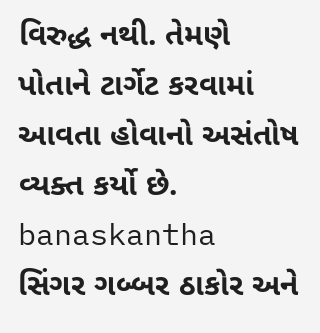વિરુદ્ધ નથી. તેમણે પોતાને ટાર્ગેટ કરવામાં આવતા હોવાનો અસંતોષ વ્યક્ત કર્યો છે.
banaskantha  સિંગર ગબ્બર ઠાકોર અને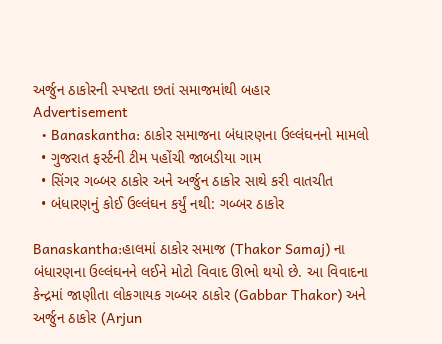અર્જુન ઠાકોરની સ્પષ્ટતા છતાં સમાજમાંથી બહાર
Advertisement
  • Banaskantha: ઠાકોર સમાજના બંધારણના ઉલ્લંઘનનો મામલો
  • ગુજરાત ફર્સ્ટની ટીમ પહોંચી જાબડીયા ગામ
  • સિંગર ગબ્બર ઠાકોર અને અર્જુન ઠાકોર સાથે કરી વાતચીત
  • બંધારણનું કોઈ ઉલ્લંઘન કર્યું નથી: ગબ્બર ઠાકોર

Banaskantha:હાલમાં ઠાકોર સમાજ (Thakor Samaj) ના બંધારણના ઉલ્લંઘનને લઈને મોટો વિવાદ ઊભો થયો છે. આ વિવાદના કેન્દ્રમાં જાણીતા લોકગાયક ગબ્બર ઠાકોર (Gabbar Thakor) અને અર્જુન ઠાકોર (Arjun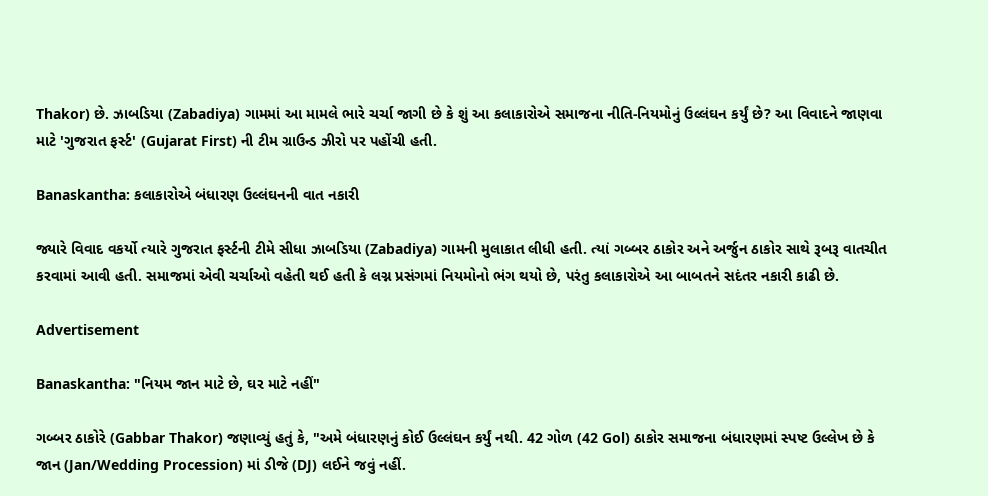Thakor) છે. ઝાબડિયા (Zabadiya) ગામમાં આ મામલે ભારે ચર્ચા જાગી છે કે શું આ કલાકારોએ સમાજના નીતિ-નિયમોનું ઉલ્લંઘન કર્યું છે? આ વિવાદને જાણવા માટે 'ગુજરાત ફર્સ્ટ' (Gujarat First) ની ટીમ ગ્રાઉન્ડ ઝીરો પર પહોંચી હતી.

Banaskantha: કલાકારોએ બંધારણ ઉલ્લંઘનની વાત નકારી

જ્યારે વિવાદ વકર્યો ત્યારે ગુજરાત ફર્સ્ટની ટીમે સીધા ઝાબડિયા (Zabadiya) ગામની મુલાકાત લીધી હતી. ત્યાં ગબ્બર ઠાકોર અને અર્જુન ઠાકોર સાથે રૂબરૂ વાતચીત કરવામાં આવી હતી. સમાજમાં એવી ચર્ચાઓ વહેતી થઈ હતી કે લગ્ન પ્રસંગમાં નિયમોનો ભંગ થયો છે, પરંતુ કલાકારોએ આ બાબતને સદંતર નકારી કાઢી છે.

Advertisement

Banaskantha: "નિયમ જાન માટે છે, ઘર માટે નહીં"

ગબ્બર ઠાકોરે (Gabbar Thakor) જણાવ્યું હતું કે, "અમે બંધારણનું કોઈ ઉલ્લંઘન કર્યું નથી. 42 ગોળ (42 Gol) ઠાકોર સમાજના બંધારણમાં સ્પષ્ટ ઉલ્લેખ છે કે જાન (Jan/Wedding Procession) માં ડીજે (DJ) લઈને જવું નહીં.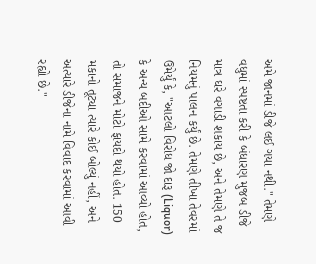અમે જાનમાં ડીજે લઈ ગયા નથી." તેમણે વધુમાં સ્પષ્ટતા કરી કે બંધારણ મુજબ ડીજે માત્ર ઘરે વગાડી શકાય છે, અને તેમણે તે જ નિયમનું પાલન કર્યું છે. તેમણે તીખા તેવરમાં ઉમેર્યું કે, "આટલો વિરોધ જો દારૂ (Liquor) કે અન્ય બદીઓ સામે કરવામાં આવ્યો હોત, તો સમાજને મોટો ફાયદો થયો હોત. 150 મકાનો તૂટ્યા ત્યારે કોઈ બોલ્યું નહીં, અને અત્યારે ડીજેના નામે વિવાદ કરવામાં આવી રહ્યો છે."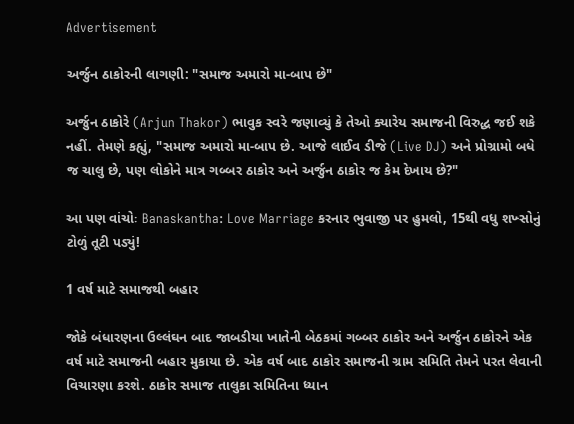Advertisement

અર્જુન ઠાકોરની લાગણી: "સમાજ અમારો મા-બાપ છે"

અર્જુન ઠાકોરે (Arjun Thakor) ભાવુક સ્વરે જણાવ્યું કે તેઓ ક્યારેય સમાજની વિરુદ્ધ જઈ શકે નહીં. તેમણે કહ્યું, "સમાજ અમારો મા-બાપ છે. આજે લાઈવ ડીજે (Live DJ) અને પ્રોગ્રામો બધે જ ચાલુ છે, પણ લોકોને માત્ર ગબ્બર ઠાકોર અને અર્જુન ઠાકોર જ કેમ દેખાય છે?"

આ પણ વાંચોઃ Banaskantha: Love Marriage કરનાર ભુવાજી પર હુમલો, 15થી વધુ શખ્સોનું ટોળું તૂટી પડ્યું!

1 વર્ષ માટે સમાજથી બહાર

જોકે બંધારણના ઉલ્લંઘન બાદ જાબડીયા ખાતેની બેઠકમાં ગબ્બર ઠાકોર અને અર્જુન ઠાકોરને એક વર્ષ માટે સમાજની બહાર મુકાયા છે. એક વર્ષ બાદ ઠાકોર સમાજની ગ્રામ સમિતિ તેમને પરત લેવાની વિચારણા કરશે. ઠાકોર સમાજ તાલુકા સમિતિના ધ્યાન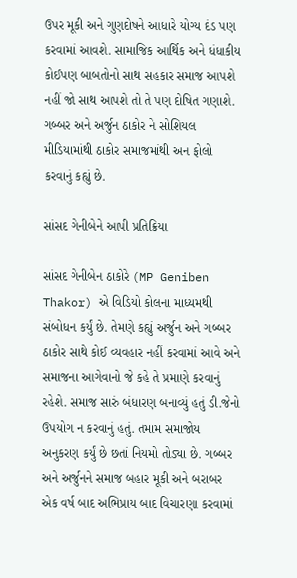ઉપર મૂકી અને ગુણદોષને આધારે યોગ્ય દંડ પણ કરવામાં આવશે. સામાજિક આર્થિક અને ધંધાકીય કોઈપણ બાબતોનો સાથ સહકાર સમાજ આપશે નહીં જો સાથ આપશે તો તે પણ દોષિત ગણાશે. ગબ્બર અને અર્જુન ઠાકોર ને સોશિયલ મીડિયામાંથી ઠાકોર સમાજમાંથી અન ફોલો કરવાનું કહ્યું છે.

સાંસદ ગેનીબેને આપી પ્રતિક્રિયા

સાંસદ ગેનીબેન ઠાકોરે (MP Geniben Thakor) એ વિડિયો કોલના માધ્યમથી સંબોધન કર્યું છે. તેમણે કહ્યું અર્જુન અને ગબ્બર ઠાકોર સાથે કોઈ વ્યવહાર નહીં કરવામાં આવે અને સમાજના આગેવાનો જે કહે તે પ્રમાણે કરવાનું રહેશે. સમાજ સારું બંધારણ બનાવ્યું હતું ડી.જેનો ઉપયોગ ન કરવાનું હતું. તમામ સમાજોય અનુકરણ કર્યું છે છતાં નિયમો તોડ્યા છે. ગબ્બર અને અર્જુનને સમાજ બહાર મૂકી અને બરાબર એક વર્ષ બાદ અભિપ્રાય બાદ વિચારણા કરવામાં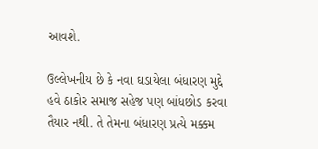આવશે.

ઉલ્લેખનીય છે કે નવા ઘડાયેલા બંધારણ મુદ્દે હવે ઠાકોર સમાજ સહેજ પણ બાંધછોડ કરવા તૈયાર નથી. તે તેમના બંધારણ પ્રત્યે મક્કમ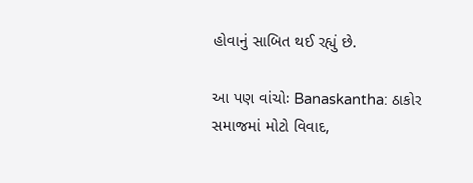હોવાનું સાબિત થઈ રહ્યું છે.

આ પણ વાંચોઃ Banaskantha: ઠાકોર સમાજમાં મોટો વિવાદ,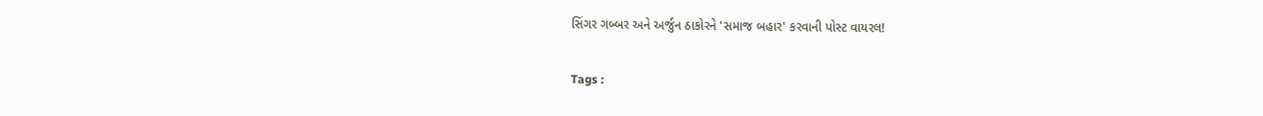સિંગર ગબ્બર અને અર્જુન ઠાકોરને 'સમાજ બહાર' કરવાની પોસ્ટ વાયરલ!

Tags :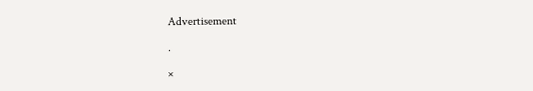Advertisement

.

×